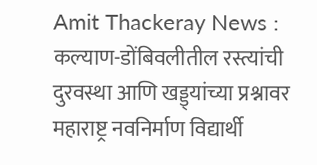Amit Thackeray News : कल्याण-डोंबिवलीतील रस्त्यांची दुरवस्था आणि खड्ड्यांच्या प्रश्नावर महाराष्ट्र नवनिर्माण विद्यार्थी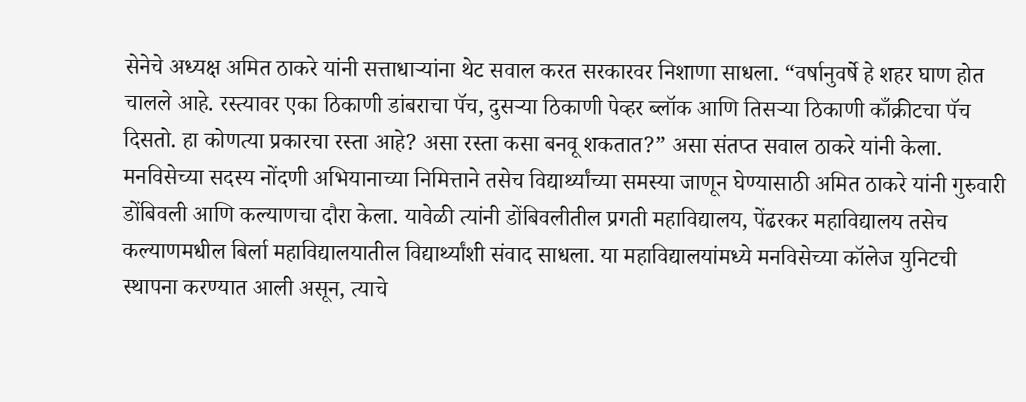सेनेचे अध्यक्ष अमित ठाकरे यांनी सत्ताधाऱ्यांना थेट सवाल करत सरकारवर निशाणा साधला. “वर्षानुवर्षे हे शहर घाण होत चालले आहे. रस्त्यावर एका ठिकाणी डांबराचा पॅच, दुसऱ्या ठिकाणी पेव्हर ब्लॉक आणि तिसऱ्या ठिकाणी काँक्रीटचा पॅच दिसतो. हा कोणत्या प्रकारचा रस्ता आहे? असा रस्ता कसा बनवू शकतात?” असा संतप्त सवाल ठाकरे यांनी केला.
मनविसेच्या सदस्य नोंदणी अभियानाच्या निमित्ताने तसेच विद्यार्थ्यांच्या समस्या जाणून घेण्यासाठी अमित ठाकरे यांनी गुरुवारी डोंबिवली आणि कल्याणचा दौरा केला. यावेळी त्यांनी डोंबिवलीतील प्रगती महाविद्यालय, पेंढरकर महाविद्यालय तसेच कल्याणमधील बिर्ला महाविद्यालयातील विद्यार्थ्यांशी संवाद साधला. या महाविद्यालयांमध्ये मनविसेच्या कॉलेज युनिटची स्थापना करण्यात आली असून, त्याचे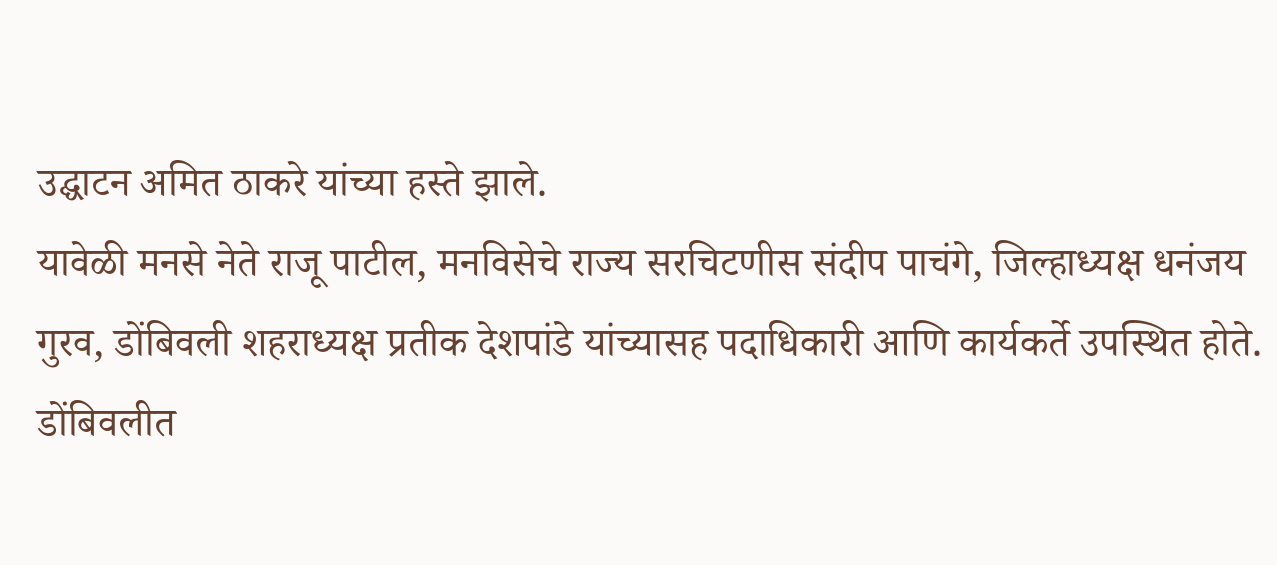उद्घाटन अमित ठाकरे यांच्या हस्ते झाले.
यावेळी मनसे नेते राजू पाटील, मनविसेचे राज्य सरचिटणीस संदीप पाचंगे, जिल्हाध्यक्ष धनंजय गुरव, डोंबिवली शहराध्यक्ष प्रतीक देशपांडे यांच्यासह पदाधिकारी आणि कार्यकर्ते उपस्थित होते.
डोंबिवलीत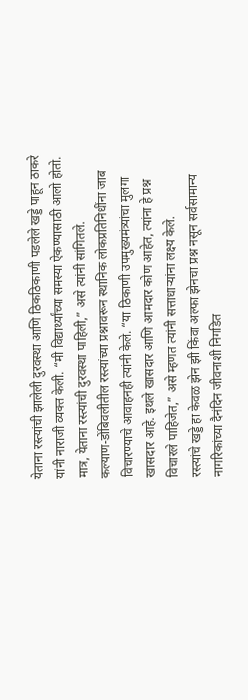येताना रस्त्यांची झालेली दुरवस्था आणि ठिकठिकाणी पडलेले खड्डे पाहून ठाकरे यांनी नाराजी व्यक्त केली. “मी विद्यार्थ्यांच्या समस्या ऐकण्यासाठी आलो होतो. मात्र, येताना रस्त्यांची दुरवस्था पाहिली,” असे त्यांनी सांगितले.
कल्याण-डोंबिवलीतील रस्त्यांच्या प्रश्नावरून स्थानिक लोकप्रतिनिधींना जाब विचारण्याचे आवाहनही त्यांनी केले. “या ठिकाणी उपमुख्यमंत्र्यांचा मुलगा खासदार आहे. इथले खासदार आणि आमदार कोण आहेत, त्यांना हे प्रश्न विचारले पाहिजेत,” असे म्हणत त्यांनी सत्ताधाऱ्यांना लक्ष्य केले.
रस्त्यांचे खड्डे हा केवळ झेन झी किंवा अल्फा झेनचा प्रश्न नसून सर्वसामान्य नागरिकांच्या दैनंदिन जीवनाशी निगडित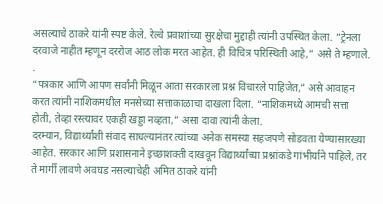असल्याचे ठाकरे यांनी स्पष्ट केले. रेल्वे प्रवाशांच्या सुरक्षेचा मुद्दाही त्यांनी उपस्थित केला. “ट्रेनला दरवाजे नाहीत म्हणून दररोज आठ लोक मरत आहेत. ही विचित्र परिस्थिती आहे,” असे ते म्हणाले.
.
“पत्रकार आणि आपण सर्वांनी मिळून आता सरकारला प्रश्न विचारले पाहिजेत,” असे आवाहन करत त्यांनी नाशिकमधील मनसेच्या सत्ताकाळाचा दाखला दिला. “नाशिकमध्ये आमची सत्ता होती, तेव्हा रस्त्यावर एकही खड्डा नव्हता,” असा दावा त्यांनी केला.
दरम्यान, विद्यार्थ्यांशी संवाद साधल्यानंतर त्यांच्या अनेक समस्या सहजपणे सोडवता येण्यासारख्या आहेत. सरकार आणि प्रशासनाने इच्छाशक्ती दाखवून विद्यार्थ्यांच्या प्रश्नांकडे गांभीर्याने पाहिले, तर ते मार्गी लावणे अवघड नसल्याचेही अमित ठाकरे यांनी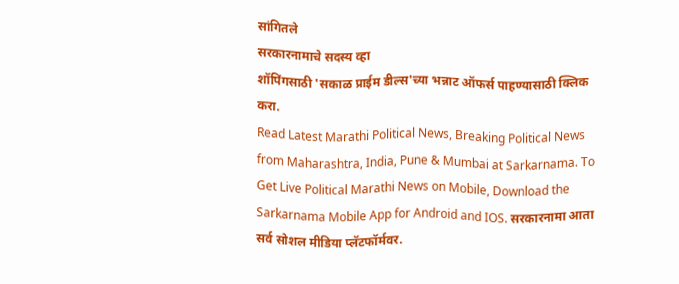सांगितले
सरकारनामाचे सदस्य व्हा
शॉपिंगसाठी 'सकाळ प्राईम डील्स'च्या भन्नाट ऑफर्स पाहण्यासाठी क्लिक करा.
Read Latest Marathi Political News, Breaking Political News from Maharashtra, India, Pune & Mumbai at Sarkarnama. To Get Live Political Marathi News on Mobile, Download the Sarkarnama Mobile App for Android and IOS. सरकारनामा आता सर्व सोशल मीडिया प्लॅटफॉर्मवर.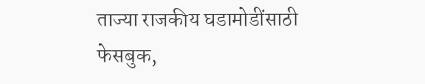ताज्या राजकीय घडामोडींसाठी फेसबुक,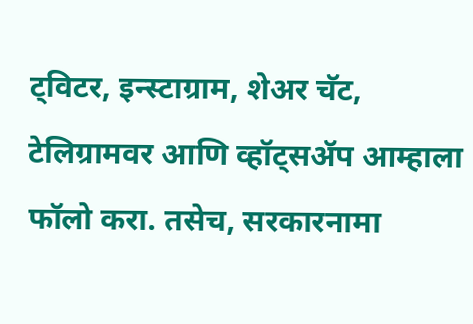ट्विटर, इन्स्टाग्राम, शेअर चॅट, टेलिग्रामवर आणि व्हॉट्सॲप आम्हाला फॉलो करा. तसेच, सरकारनामा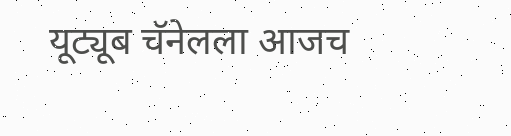यूट्यूब चॅनेलला आजच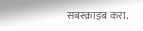सबस्क्राइब करा.